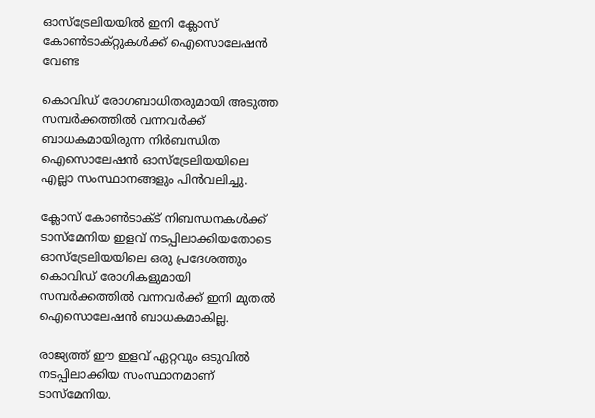ഓസ്ട്രേലിയയിൽ ഇനി ക്ലോസ് കോൺടാക്റ്റുകൾക്ക് ഐസൊലേഷൻ വേണ്ട

കൊവിഡ് രോഗബാധിതരുമായി അടുത്ത സമ്പർക്കത്തിൽ വന്നവർക്ക് ബാധകമായിരുന്ന നിർബന്ധിത ഐസൊലേഷൻ ഓസ്‌ട്രേലിയയിലെ എല്ലാ സംസ്ഥാനങ്ങളും പിൻവലിച്ചു.

ക്ലോസ് കോൺടാക്ട് നിബന്ധനകൾക്ക് ടാസ്മേനിയ ഇളവ് നടപ്പിലാക്കിയതോടെ  ഓസ്‌ട്രേലിയയിലെ ഒരു പ്രദേശത്തും കൊവിഡ് രോഗികളുമായി സമ്പർക്കത്തിൽ വന്നവർക്ക് ഇനി മുതൽ ഐസൊലേഷൻ ബാധകമാകില്ല.

രാജ്യത്ത് ഈ ഇളവ് ഏറ്റവും ഒടുവിൽ നടപ്പിലാക്കിയ സംസ്ഥാനമാണ് ടാസ്മേനിയ.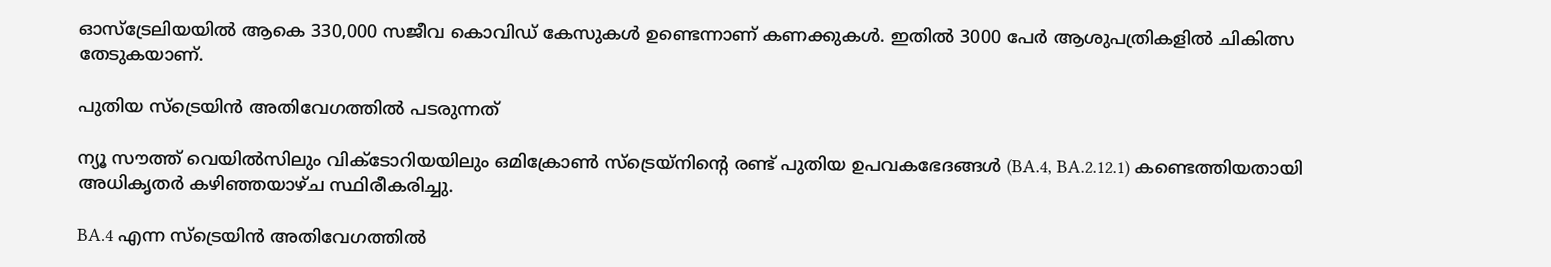ഓസ്‌ട്രേലിയയിൽ ആകെ 330,000 സജീവ കൊവിഡ് കേസുകൾ ഉണ്ടെന്നാണ് കണക്കുകൾ. ഇതിൽ 3000 പേർ ആശുപത്രികളിൽ ചികിത്സ തേടുകയാണ്.

പുതിയ സ്‌ട്രെയിൻ അതിവേഗത്തിൽ പടരുന്നത്

ന്യൂ സൗത്ത് വെയിൽസിലും വിക്ടോറിയയിലും ഒമിക്രോൺ സ്‌ട്രെയ്‌നിന്റെ രണ്ട് പുതിയ ഉപവകഭേദങ്ങൾ (BA.4, BA.2.12.1) കണ്ടെത്തിയതായി അധികൃതർ കഴിഞ്ഞയാഴ്ച സ്ഥിരീകരിച്ചു.

BA.4 എന്ന സ്‌ട്രെയിൻ അതിവേഗത്തിൽ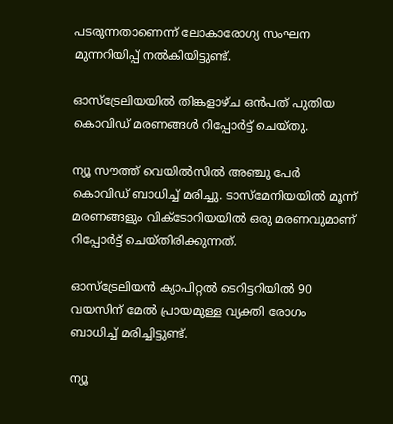പടരുന്നതാണെന്ന് ലോകാരോഗ്യ സംഘന മുന്നറിയിപ്പ് നൽകിയിട്ടുണ്ട്.

ഓസ്‌ട്രേലിയയിൽ തിങ്കളാഴ്ച ഒൻപത് പുതിയ കൊവിഡ് മരണങ്ങൾ റിപ്പോർട്ട് ചെയ്‌തു.

ന്യൂ സൗത്ത് വെയിൽസിൽ അഞ്ചു പേർ കൊവിഡ് ബാധിച്ച് മരിച്ചു. ടാസ്‌മേനിയയിൽ മൂന്ന് മരണങ്ങളും വിക്ടോറിയയിൽ ഒരു മരണവുമാണ് റിപ്പോർട്ട് ചെയ്തിരിക്കുന്നത്.

ഓസ്‌ട്രേലിയൻ ക്യാപിറ്റൽ ടെറിട്ടറിയിൽ 90 വയസിന് മേൽ പ്രായമുള്ള വ്യക്തി രോഗം ബാധിച്ച് മരിച്ചിട്ടുണ്ട്.

ന്യൂ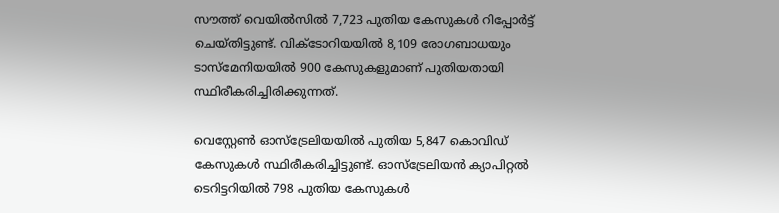സൗത്ത് വെയിൽസിൽ 7,723 പുതിയ കേസുകൾ റിപ്പോർട്ട് ചെയ്തിട്ടുണ്ട്. വിക്ടോറിയയിൽ 8,109 രോഗബാധയും ടാസ്‌മേനിയയിൽ 900 കേസുകളുമാണ് പുതിയതായി സ്ഥിരീകരിച്ചിരിക്കുന്നത്.

വെസ്റ്റേൺ ഓസ്‌ട്രേലിയയിൽ പുതിയ 5,847 കൊവിഡ് കേസുകൾ സ്ഥിരീകരിച്ചിട്ടുണ്ട്. ഓസ്‌ട്രേലിയൻ ക്യാപിറ്റൽ ടെറിട്ടറിയിൽ 798 പുതിയ കേസുകൾ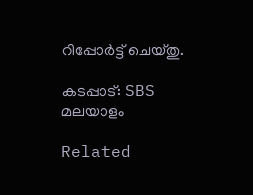റിപ്പോർട്ട് ചെയ്തു.

കടപ്പാട്: SBS മലയാളം

Related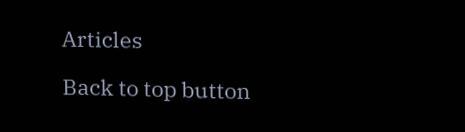Articles

Back to top button